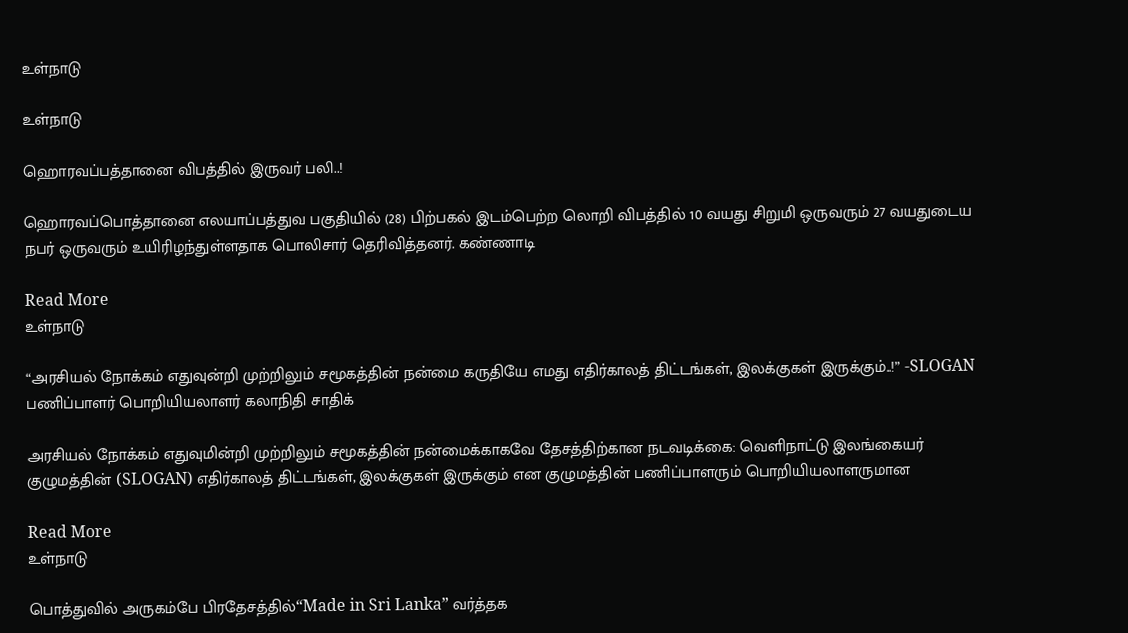உள்நாடு

உள்நாடு

ஹொரவப்பத்தானை விபத்தில் இருவர் பலி..!

ஹொரவப்பொத்தானை எலயாப்பத்துவ பகுதியில் (28) பிற்பகல் இடம்பெற்ற லொறி விபத்தில் 10 வயது சிறுமி ஒருவரும் 27 வயதுடைய நபர் ஒருவரும் உயிரிழந்துள்ளதாக பொலிசார் தெரிவித்தனர். கண்ணாடி

Read More
உள்நாடு

“அரசியல் நோக்கம் எதுவுன்றி முற்றிலும் சமூகத்தின் நன்மை கருதியே எமது எதிர்காலத் திட்டங்கள், இலக்குகள் இருக்கும்..!” -SLOGAN பணிப்பாளர் பொறியியலாளர் கலாநிதி சாதிக்

அரசியல் நோக்கம் எதுவுமின்றி முற்றிலும் சமூகத்தின் நன்மைக்காகவே தேசத்திற்கான நடவடிக்கை: வெளிநாட்டு இலங்கையர் குழுமத்தின் (SLOGAN) எதிர்காலத் திட்டங்கள், இலக்குகள் இருக்கும் என குழுமத்தின் பணிப்பாளரும் பொறியியலாளருமான

Read More
உள்நாடு

பொத்துவில் அருகம்பே பிரதேசத்தில்“Made in Sri Lanka” வர்த்தக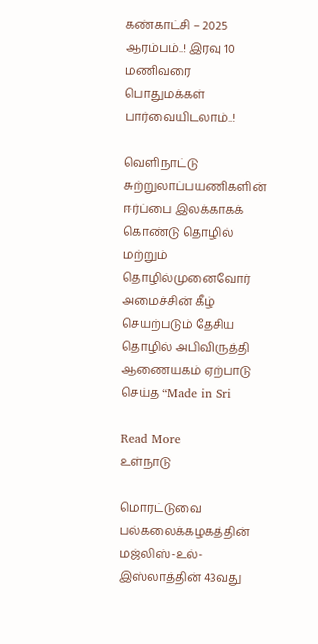கண்காட்சி – 2025 ஆரம்பம்..! இரவு 10 மணிவரை பொதுமக்கள் பார்வையிடலாம்..!

வெளிநாட்டு சுற்றுலாப்பயணிகளின் ஈர்ப்பை இலக்காகக் கொண்டு தொழில் மற்றும் தொழில்முனைவோர் அமைச்சின் கீழ் செயற்படும் தேசிய தொழில் அபிவிருத்தி ஆணையகம் ஏற்பாடு செய்த “Made in Sri

Read More
உள்நாடு

மொரட்டுவை பல்கலைக்கழகத்தின் மஜ்லிஸ்-உல்-இஸ்லாத்தின் 43வது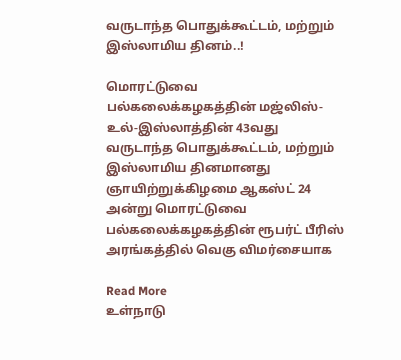வருடாந்த பொதுக்கூட்டம், மற்றும் இஸ்லாமிய தினம்..!

மொரட்டுவை பல்கலைக்கழகத்தின் மஜ்லிஸ்-உல்-இஸ்லாத்தின் 43வது வருடாந்த பொதுக்கூட்டம், மற்றும் இஸ்லாமிய தினமானது ஞாயிற்றுக்கிழமை ஆகஸ்ட் 24 அன்று மொரட்டுவை பல்கலைக்கழகத்தின் ரூபர்ட் பீரிஸ் அரங்கத்தில் வெகு விமர்சையாக

Read More
உள்நாடு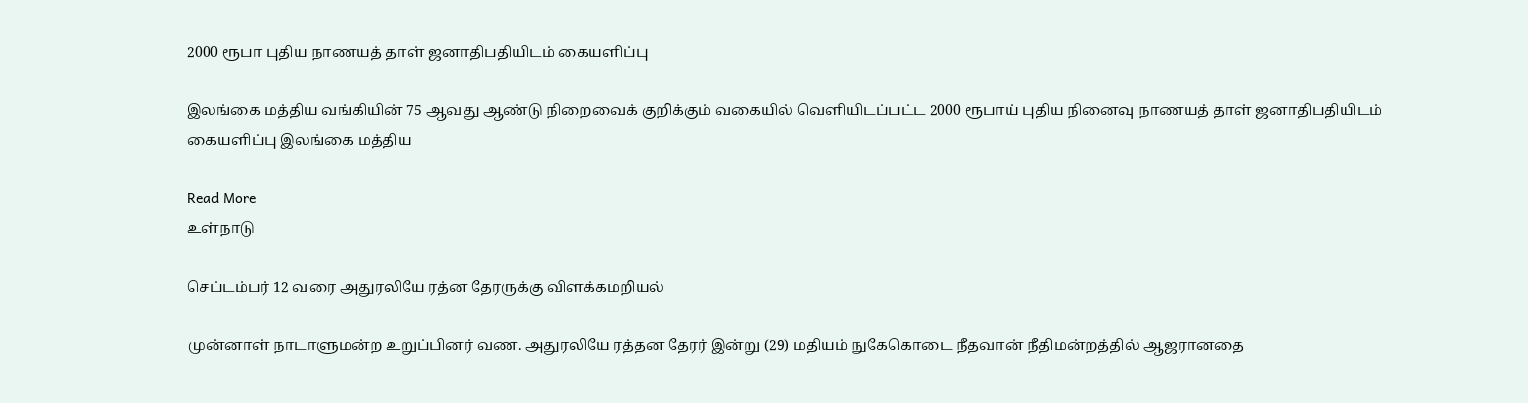2000 ரூபா புதிய நாணயத் தாள் ஜனாதிபதியிடம் கையளிப்பு

இலங்கை மத்திய வங்கியின் 75 ஆவது ஆண்டு நிறைவைக் குறிக்கும் வகையில் வெளியிடப்பட்ட 2000 ரூபாய் புதிய நினைவு நாணயத் தாள் ஜனாதிபதியிடம் கையளிப்பு இலங்கை மத்திய

Read More
உள்நாடு

செப்டம்பர் 12 வரை அதுரலியே ரத்ன தேரருக்கு விளக்கமறியல்

முன்னாள் நாடாளுமன்ற உறுப்பினர் வண. அதுரலியே ரத்தன தேரர் இன்று (29) மதியம் நுகேகொடை நீதவான் நீதிமன்றத்தில் ஆஜரானதை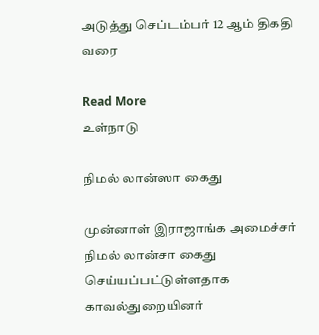அடுத்து செப்டம்பர் 12 ஆம் திகதி வரை

Read More
உள்நாடு

நிமல் லான்ஸா கைது

முன்னாள் இராஜாங்க அமைச்சர் நிமல் லான்சா கைது செய்யப்பட்டுள்ளதாக காவல்துறையினர்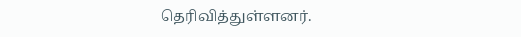தெரிவித்துள்ளனர்.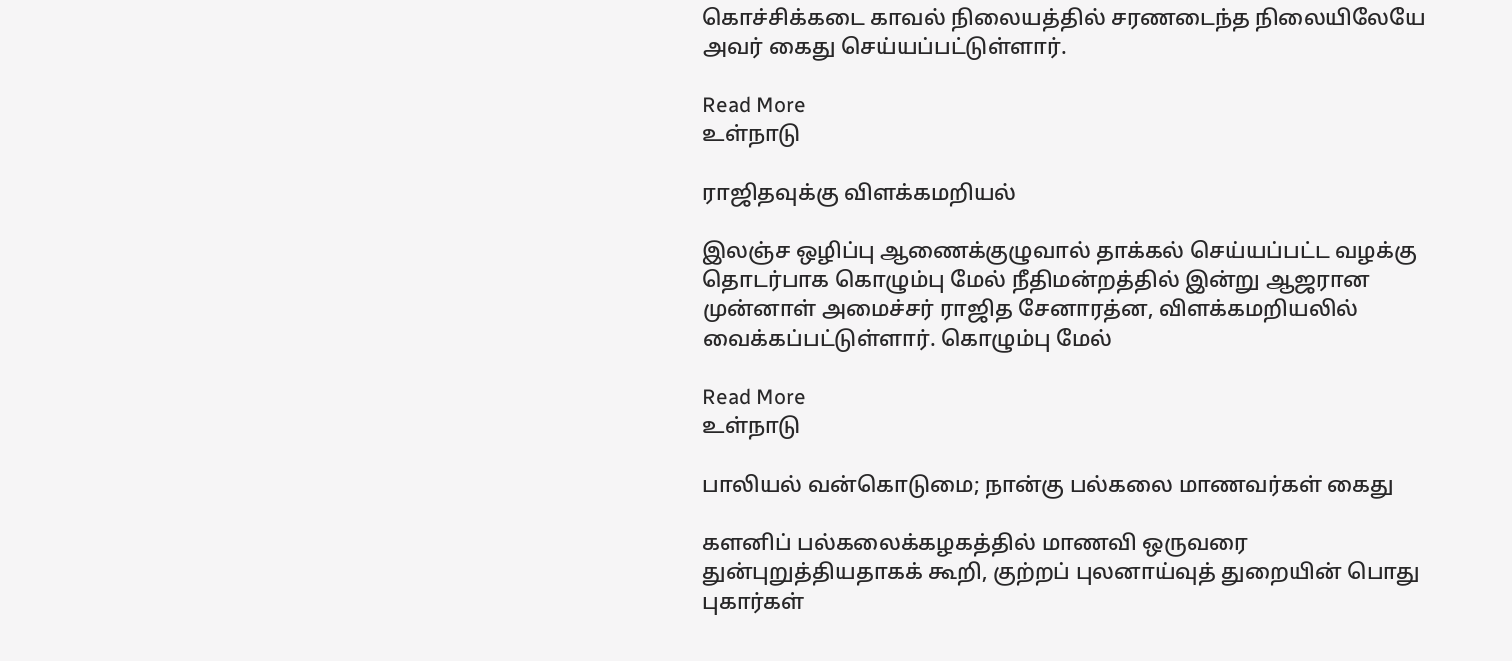கொச்சிக்கடை காவல் நிலையத்தில் சரணடைந்த நிலையிலேயே அவர் கைது செய்யப்பட்டுள்ளார்.

Read More
உள்நாடு

ராஜிதவுக்கு விளக்கமறியல்

இலஞ்ச ஒழிப்பு ஆணைக்குழுவால் தாக்கல் செய்யப்பட்ட வழக்கு தொடர்பாக கொழும்பு மேல் நீதிமன்றத்தில் இன்று ஆஜரான முன்னாள் அமைச்சர் ராஜித சேனாரத்ன, விளக்கமறியலில் வைக்கப்பட்டுள்ளார். கொழும்பு மேல்

Read More
உள்நாடு

பாலியல் வன்கொடுமை; நான்கு பல்கலை மாணவர்கள் கைது

களனிப் பல்கலைக்கழகத்தில் மாணவி ஒருவரை துன்புறுத்தியதாகக் கூறி, குற்றப் புலனாய்வுத் துறையின் பொது புகார்கள்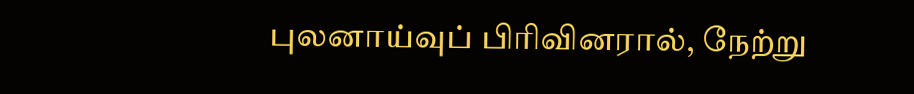புலனாய்வுப் பிரிவினரால், நேற்று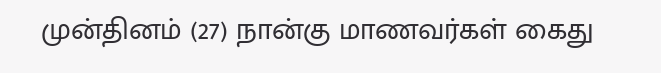முன்தினம் (27) நான்கு மாணவர்கள் கைது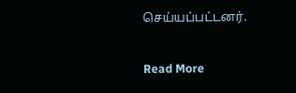செய்யப்பட்டனர்.

Read More